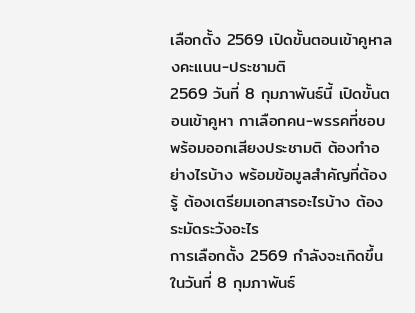เลือกตั้ง 2569 เปิดขั้นตอนเข้าคูหาลงคะแนน-ประชามติ
2569 วันที่ 8 กุมภาพันธ์นี้ เปิดขั้นตอนเข้าคูหา กาเลือกคน-พรรคที่ชอบ พร้อมออกเสียงประชามติ ต้องทำอย่างไรบ้าง พร้อมข้อมูลสำคัญที่ต้องรู้ ต้องเตรียมเอกสารอะไรบ้าง ต้องระมัดระวังอะไร
การเลือกตั้ง 2569 กำลังจะเกิดขึ้นในวันที่ 8 กุมภาพันธ์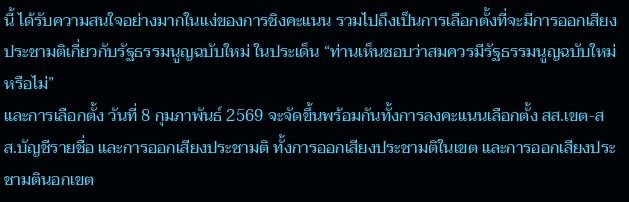นี้ ได้รับความสนใจอย่างมากในแง่ของการชิงคะแนน รวมไปถึงเป็นการเลือกตั้งที่จะมีการออกเสียงประชามติเกี่ยวกับรัฐธรรมนูญฉบับใหม่ ในประเด็น “ท่านเห็นชอบว่าสมควรมีรัฐธรรมนูญฉบับใหม่หรือไม่”
และการเลือกตั้ง วันที่ 8 กุมภาพันธ์ 2569 จะจัดขึ้นพร้อมกันทั้งการลงคะแนนเลือกตั้ง สส.เขต-สส.บัญชีรายชื่อ และการออกเสียงประชามติ ทั้งการออกเสียงประชามติในเขต และการออกเสียงประชามตินอกเขต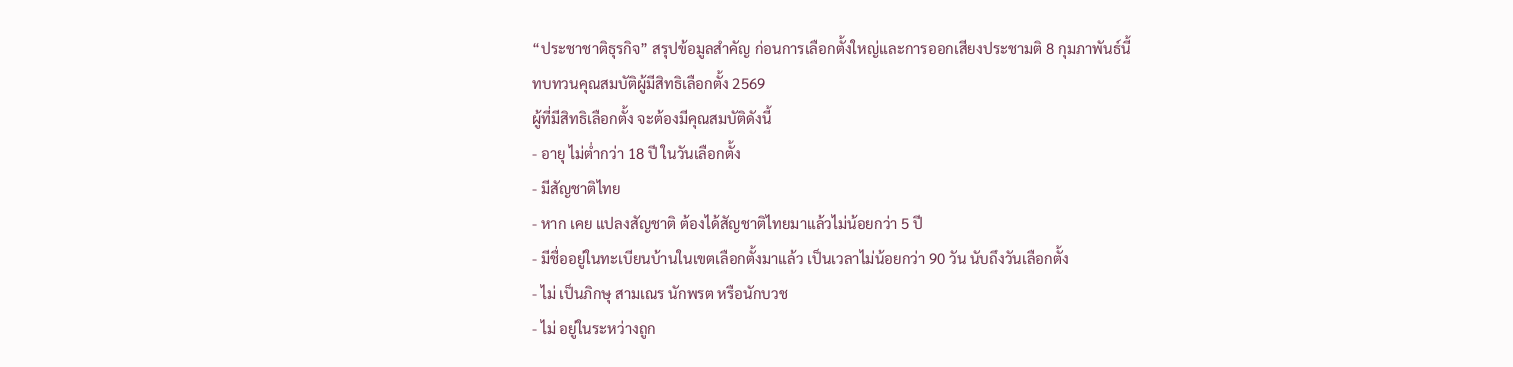“ประชาชาติธุรกิจ” สรุปข้อมูลสำคัญ ก่อนการเลือกตั้งใหญ่และการออกเสียงประชามติ 8 กุมภาพันธ์นี้
ทบทวนคุณสมบัติผู้มีสิทธิเลือกตั้ง 2569
ผู้ที่มีสิทธิเลือกตั้ง จะต้องมีคุณสมบัติดังนี้
- อายุ ไม่ตํ่ากว่า 18 ปี ในวันเลือกตั้ง
- มีสัญชาติไทย
- หาก เคย แปลงสัญชาติ ต้องได้สัญชาติไทยมาแล้วไม่น้อยกว่า 5 ปี
- มีชื่ออยู่ในทะเบียนบ้านในเขตเลือกตั้งมาแล้ว เป็นเวลาไม่น้อยกว่า 90 วัน นับถึงวันเลือกตั้ง
- ไม่ เป็นภิกษุ สามเณร นักพรต หรือนักบวช
- ไม่ อยู่ในระหว่างถูก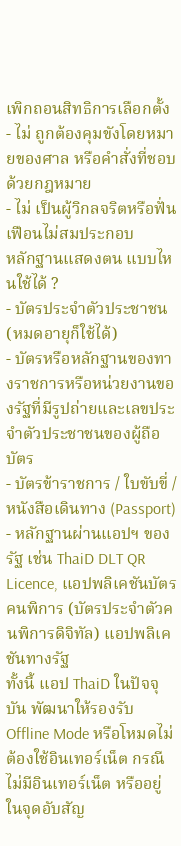เพิกถอนสิทธิการเลือกตั้ง
- ไม่ ถูกต้องคุมขังโดยหมายของศาล หรือคําสั่งที่ชอบด้วยกฎหมาย
- ไม่ เป็นผู้วิกลจริตหรือฟั่นเฟือนไม่สมประกอบ
หลักฐานแสดงตน แบบไหนใช้ได้ ?
- บัตรประจำตัวประชาชน (หมดอายุก็ใช้ได้)
- บัตรหรือหลักฐานของทางราชการหรือหน่วยงานของรัฐที่มีรูปถ่ายและเลขประจำตัวประชาชนของผู้ถือบัตร
- บัตรข้าราชการ / ใบขับขี่ / หนังสือเดินทาง (Passport)
- หลักฐานผ่านแอปฯ ของรัฐ เช่น ThaiD DLT QR Licence, แอปพลิเคชันบัตรคนพิการ (บัตรประจำตัวคนพิการดิจิทัล) แอปพลิเคชันทางรัฐ
ทั้งนี้ แอป ThaiD ในปัจจุบัน พัฒนาให้รองรับ Offline Mode หรือโหมดไม่ต้องใช้อินเทอร์เน็ต กรณีไม่มีอินเทอร์เน็ต หรืออยู่ในจุดอับสัญ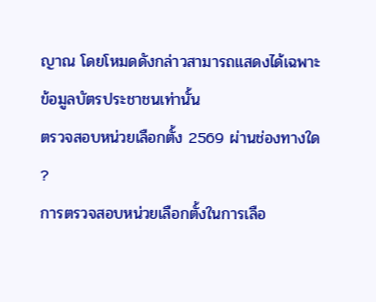ญาณ โดยโหมดดังกล่าวสามารถแสดงได้เฉพาะข้อมูลบัตรประชาชนเท่านั้น
ตรวจสอบหน่วยเลือกตั้ง 2569 ผ่านช่องทางใด ?
การตรวจสอบหน่วยเลือกตั้งในการเลือ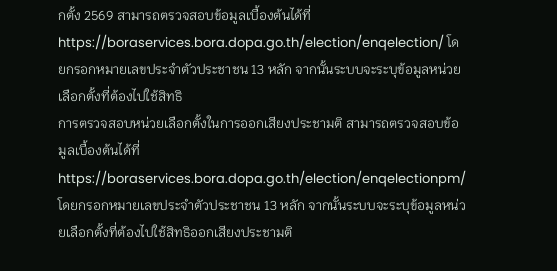กตั้ง 2569 สามารถตรวจสอบข้อมูลเบื้องต้นได้ที่ https://boraservices.bora.dopa.go.th/election/enqelection/ โดยกรอกหมายเลขประจำตัวประชาชน 13 หลัก จากนั้นระบบจะระบุข้อมูลหน่วยเลือกตั้งที่ต้องไปใช้สิทธิ
การตรวจสอบหน่วยเลือกตั้งในการออกเสียงประชามติ สามารถตรวจสอบข้อมูลเบื้องต้นได้ที่ https://boraservices.bora.dopa.go.th/election/enqelectionpm/ โดยกรอกหมายเลขประจำตัวประชาชน 13 หลัก จากนั้นระบบจะระบุข้อมูลหน่วยเลือกตั้งที่ต้องไปใช้สิทธิออกเสียงประชามติ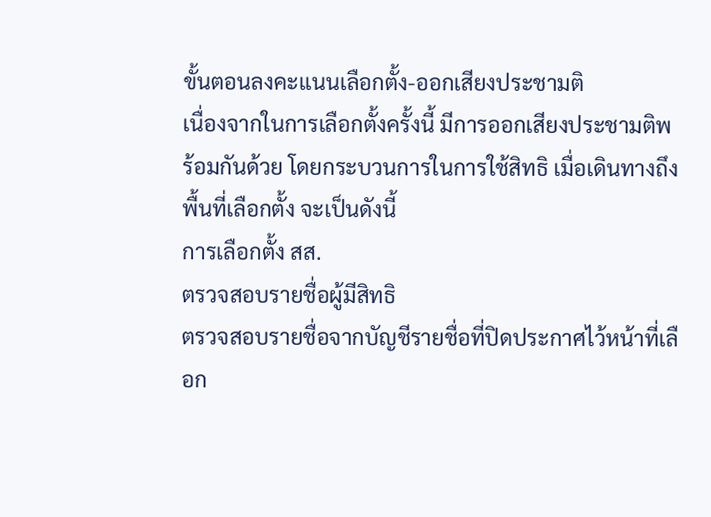ขั้นตอนลงคะแนนเลือกตั้ง-ออกเสียงประชามติ
เนื่องจากในการเลือกตั้งครั้งนี้ มีการออกเสียงประชามติพร้อมกันด้วย โดยกระบวนการในการใช้สิทธิ เมื่อเดินทางถึงพื้นที่เลือกตั้ง จะเป็นดังนี้
การเลือกตั้ง สส.
ตรวจสอบรายชื่อผู้มีสิทธิ
ตรวจสอบรายชื่อจากบัญชีรายชื่อที่ปิดประกาศไว้หน้าที่เลือก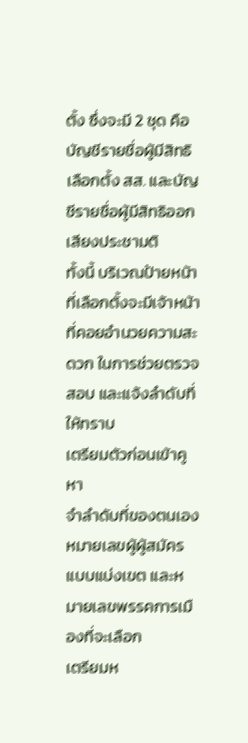ตั้ง ซึ่งจะมี 2 ชุด คือ บัญชีรายชื่อผู้มีสิทธิเลือกตั้ง สส. และบัญชีรายชื่อผู้มีสิทธิออกเสียงประชามติ
ทั้งนี้ บริเวณป้ายหน้าที่เลือกตั้งจะมีเจ้าหน้าที่คอยอำนวยความสะดวก ในการช่วยตรวจสอบ และแจ้งลำดับที่ให้ทราบ
เตรียมตัวก่อนเข้าคูหา
จำลำดับที่ของตนเอง หมายเลขผู้ผู้สมัครแบบแบ่งเขต และหมายเลขพรรคการเมืองที่จะเลือก
เตรียมห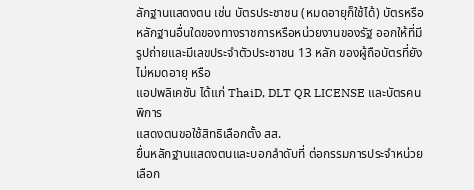ลักฐานแสดงตน เช่น บัตรประชาชน (หมดอายุก็ใช้ได้) บัตรหรือหลักฐานอื่นใดของทางราชการหรือหน่วยงานของรัฐ ออกให้ที่มีรูปถ่ายและมีเลขประจำตัวประชาชน 13 หลัก ของผู้ถือบัตรที่ยังไม่หมดอายุ หรือ
แอปพลิเคชัน ได้แก่ ThaiD, DLT QR LICENSE และบัตรคนพิการ
แสดงตนขอใช้สิทธิเลือกตั้ง สส.
ยื่นหลักฐานแสดงตนและบอกลำดับที่ ต่อกรรมการประจำหน่วยเลือก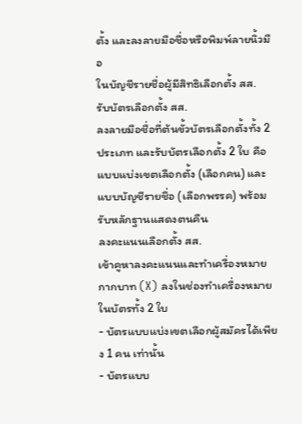ตั้ง และลงลายมือชื่อหรือพิมพ์ลายนิ้วมือ
ในบัญชีรายชื่อผู้มีสิทธิเลือกตั้ง สส.
รับบัตรเลือกตั้ง สส.
ลงลายมือชื่อที่ต้นขั้วบัตรเลือกตั้งทั้ง 2 ประเภท และรับบัตรเลือกตั้ง 2 ใบ คือ แบบแบ่งเขตเลือกตั้ง (เลือกคน) และแบบบัญชีรายชื่อ (เลือกพรรค) พร้อมรับหลักฐานแสดงตนคืน
ลงคะแนนเลือกตั้ง สส.
เข้าคูหาลงคะแนนและทำเครื่องหมายกากบาท (X) ลงในช่องทำเครื่องหมายในบัตรทั้ง 2 ใบ
- บัตรแบบแบ่งเขตเลือกผู้สมัครได้เพียง 1 คน เท่านั้น
- บัตรแบบ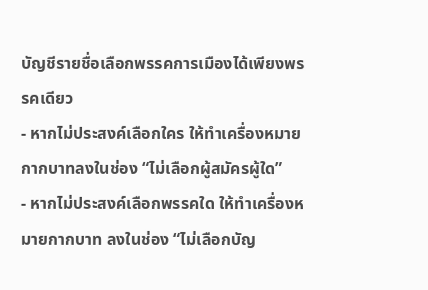บัญชีรายชื่อเลือกพรรคการเมืองได้เพียงพรรคเดียว
- หากไม่ประสงค์เลือกใคร ให้ทำเครื่องหมายกากบาทลงในช่อง “ไม่เลือกผู้สมัครผู้ใด”
- หากไม่ประสงค์เลือกพรรคใด ให้ทำเครื่องหมายกากบาท ลงในช่อง “ไม่เลือกบัญ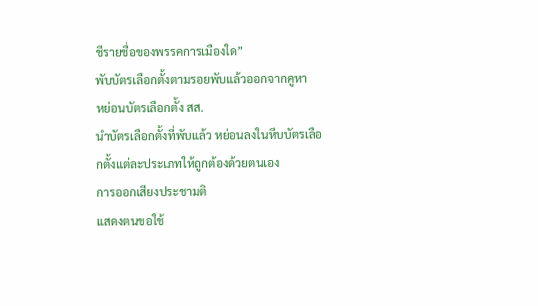ชีรายชื่อของพรรคการเมืองใด”
พับบัตรเลือกตั้งตามรอยพับแล้วออกจากคูหา
หย่อนบัตรเลือกตั้ง สส.
นำบัตรเลือกตั้งที่พับแล้ว หย่อนลงในหีบบัตรเลือกตั้งแต่ละประเภทให้ถูกต้องด้วยตนเอง
การออกเสียงประชามติ
แสดงตนขอใช้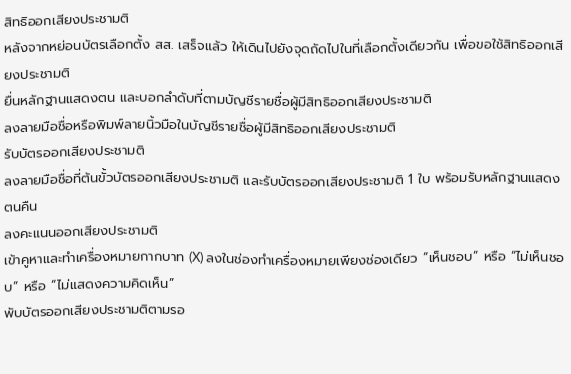สิทธิออกเสียงประชามติ
หลังจากหย่อนบัตรเลือกตั้ง สส. เสร็จแล้ว ให้เดินไปยังจุดถัดไปในที่เลือกตั้งเดียวกัน เพื่อขอใช้สิทธิออกเสียงประชามติ
ยื่นหลักฐานแสดงตน และบอกลำดับที่ตามบัญชีรายชื่อผู้มีสิทธิออกเสียงประชามติ
ลงลายมือชื่อหรือพิมพ์ลายนิ้วมือในบัญชีรายชื่อผู้มีสิทธิออกเสียงประชามติ
รับบัตรออกเสียงประชามติ
ลงลายมือชื่อที่ต้นขั้วบัตรออกเสียงประชามติ และรับบัตรออกเสียงประชามติ 1 ใบ พร้อมรับหลักฐานแสดงตนคืน
ลงคะแนนออกเสียงประชามติ
เข้าคูหาและทำเครื่องหมายกากบาท (X) ลงในช่องทำเครื่องหมายเพียงช่องเดียว “เห็นชอบ” หรือ “ไม่เห็นชอบ” หรือ “ไม่แสดงความคิดเห็น”
พับบัตรออกเสียงประชามติตามรอ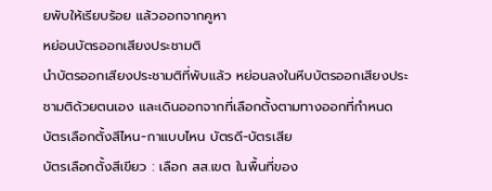ยพับให้เรียบร้อย แล้วออกจากคูหา
หย่อนบัตรออกเสียงประชามติ
นำบัตรออกเสียงประชามติที่พับแล้ว หย่อนลงในหีบบัตรออกเสียงประชามติด้วยตนเอง และเดินออกจากที่เลือกตั้งตามทางออกที่กำหนด
บัตรเลือกตั้งสีไหน-กาแบบไหน บัตรดี-บัตรเสีย
บัตรเลือกตั้งสีเขียว : เลือก สส.เขต ในพื้นที่ของ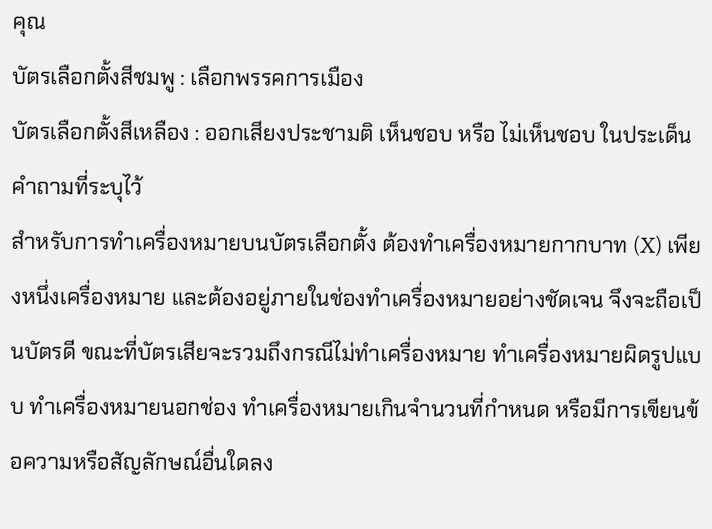คุณ
บัตรเลือกตั้งสีชมพู : เลือกพรรคการเมือง
บัตรเลือกตั้งสีเหลือง : ออกเสียงประชามติ เห็นชอบ หรือ ไม่เห็นชอบ ในประเด็นคำถามที่ระบุไว้
สำหรับการทำเครื่องหมายบนบัตรเลือกตั้ง ต้องทำเครื่องหมายกากบาท (X) เพียงหนึ่งเครื่องหมาย และต้องอยู่ภายในช่องทำเครื่องหมายอย่างชัดเจน จึงจะถือเป็นบัตรดี ขณะที่บัตรเสียจะรวมถึงกรณีไม่ทำเครื่องหมาย ทำเครื่องหมายผิดรูปแบบ ทำเครื่องหมายนอกช่อง ทำเครื่องหมายเกินจำนวนที่กำหนด หรือมีการเขียนข้อความหรือสัญลักษณ์อื่นใดลง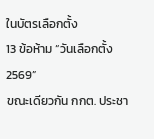ในบัตรเลือกตั้ง
13 ข้อห้าม “วันเลือกตั้ง 2569”
ขณะเดียวกัน กกต. ประชา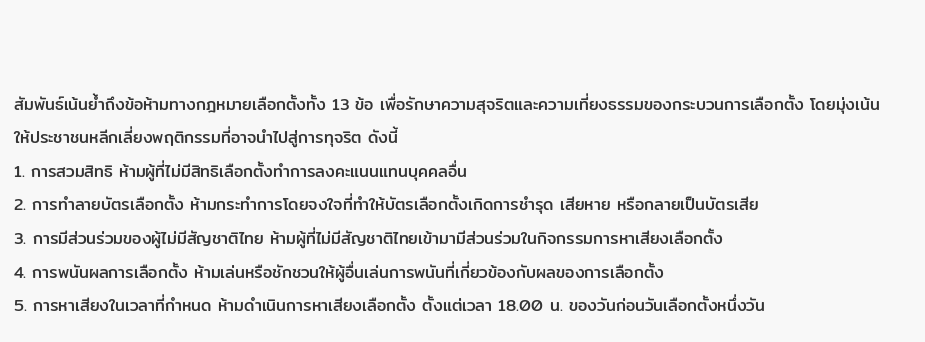สัมพันธ์เน้นย้ำถึงข้อห้ามทางกฎหมายเลือกตั้งทั้ง 13 ข้อ เพื่อรักษาความสุจริตและความเที่ยงธรรมของกระบวนการเลือกตั้ง โดยมุ่งเน้นให้ประชาชนหลีกเลี่ยงพฤติกรรมที่อาจนำไปสู่การทุจริต ดังนี้
1. การสวมสิทธิ ห้ามผู้ที่ไม่มีสิทธิเลือกตั้งทำการลงคะแนนแทนบุคคลอื่น
2. การทำลายบัตรเลือกตั้ง ห้ามกระทำการโดยจงใจที่ทำให้บัตรเลือกตั้งเกิดการชำรุด เสียหาย หรือกลายเป็นบัตรเสีย
3. การมีส่วนร่วมของผู้ไม่มีสัญชาติไทย ห้ามผู้ที่ไม่มีสัญชาติไทยเข้ามามีส่วนร่วมในกิจกรรมการหาเสียงเลือกตั้ง
4. การพนันผลการเลือกตั้ง ห้ามเล่นหรือชักชวนให้ผู้อื่นเล่นการพนันที่เกี่ยวข้องกับผลของการเลือกตั้ง
5. การหาเสียงในเวลาที่กำหนด ห้ามดำเนินการหาเสียงเลือกตั้ง ตั้งแต่เวลา 18.00 น. ของวันก่อนวันเลือกตั้งหนึ่งวัน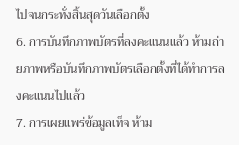ไปจนกระทั่งสิ้นสุดวันเลือกตั้ง
6. การบันทึกภาพบัตรที่ลงคะแนนแล้ว ห้ามถ่ายภาพหรือบันทึกภาพบัตรเลือกตั้งที่ได้ทำการลงคะแนนไปแล้ว
7. การเผยแพร่ข้อมูลเท็จ ห้าม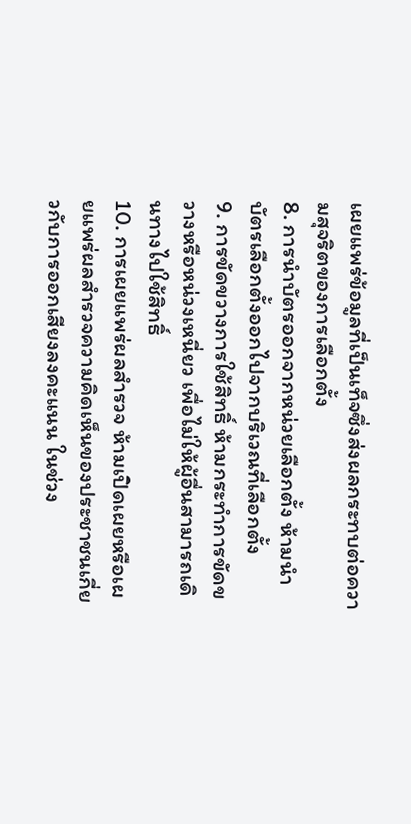เผยแพร่ข้อมูลที่เป็นเท็จซึ่งส่งผลกระทบต่อความสุจริตของการเลือกตั้ง
8. การนำบัตรออกจากหน่วยเลือกตั้ง ห้ามนำบัตรเลือกตั้งออกไปจากบริเวณที่เลือกตั้ง
9. การขัดขวางการใช้สิทธิ์ ห้ามกระทำการขัดขวางหรือหน่วงเหนี่ยว เพื่อไม่ให้ผู้อื่นสามารถเดินทางไปใช้สิทธิ์
10. การเผยแพร่ผลสำรวจ ห้ามเปิดเผยหรือเผยแพร่ผลสำรวจความคิดเห็นของประชาชนเกี่ยวกับการออกเสียงลงคะแนน ในช่วง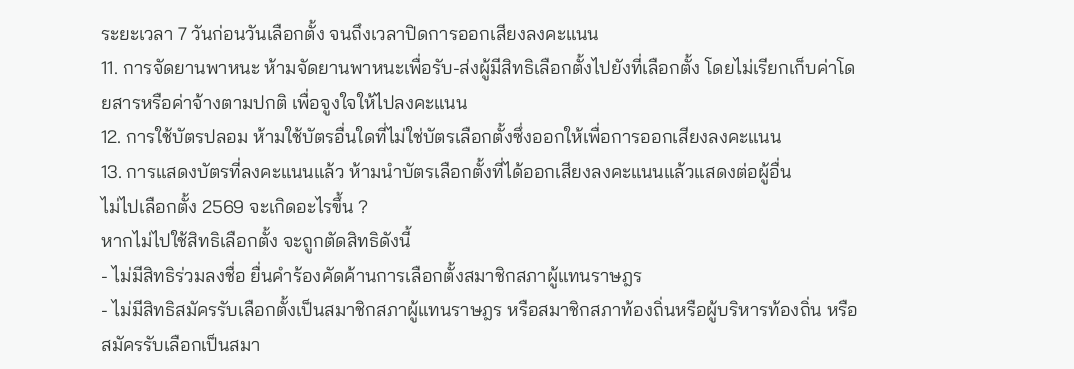ระยะเวลา 7 วันก่อนวันเลือกตั้ง จนถึงเวลาปิดการออกเสียงลงคะแนน
11. การจัดยานพาหนะ ห้ามจัดยานพาหนะเพื่อรับ-ส่งผู้มีสิทธิเลือกตั้งไปยังที่เลือกตั้ง โดยไม่เรียกเก็บค่าโดยสารหรือค่าจ้างตามปกติ เพื่อจูงใจให้ไปลงคะแนน
12. การใช้บัตรปลอม ห้ามใช้บัตรอื่นใดที่ไม่ใช่บัตรเลือกตั้งซึ่งออกให้เพื่อการออกเสียงลงคะแนน
13. การแสดงบัตรที่ลงคะแนนแล้ว ห้ามนำบัตรเลือกตั้งที่ได้ออกเสียงลงคะแนนแล้วแสดงต่อผู้อื่น
ไม่ไปเลือกตั้ง 2569 จะเกิดอะไรขึ้น ?
หากไม่ไปใช้สิทธิเลือกตั้ง จะถูกตัดสิทธิดังนี้
- ไม่มีสิทธิร่วมลงชื่อ ยื่นคำร้องคัดค้านการเลือกตั้งสมาชิกสภาผู้แทนราษฎร
- ไม่มีสิทธิสมัครรับเลือกตั้งเป็นสมาชิกสภาผู้แทนราษฎร หรือสมาชิกสภาท้องถิ่นหรือผู้บริหารท้องถิ่น หรือสมัครรับเลือกเป็นสมา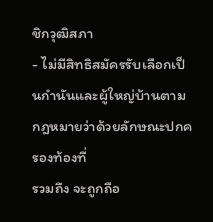ชิกวุฒิสภา
- ไม่มีสิทธิสมัครรับเลือกเป็นกำนันและผู้ใหญ่บ้านตามกฎหมายว่าด้วยลักษณะปกครองท้องที่
รวมถึง จะถูกถือ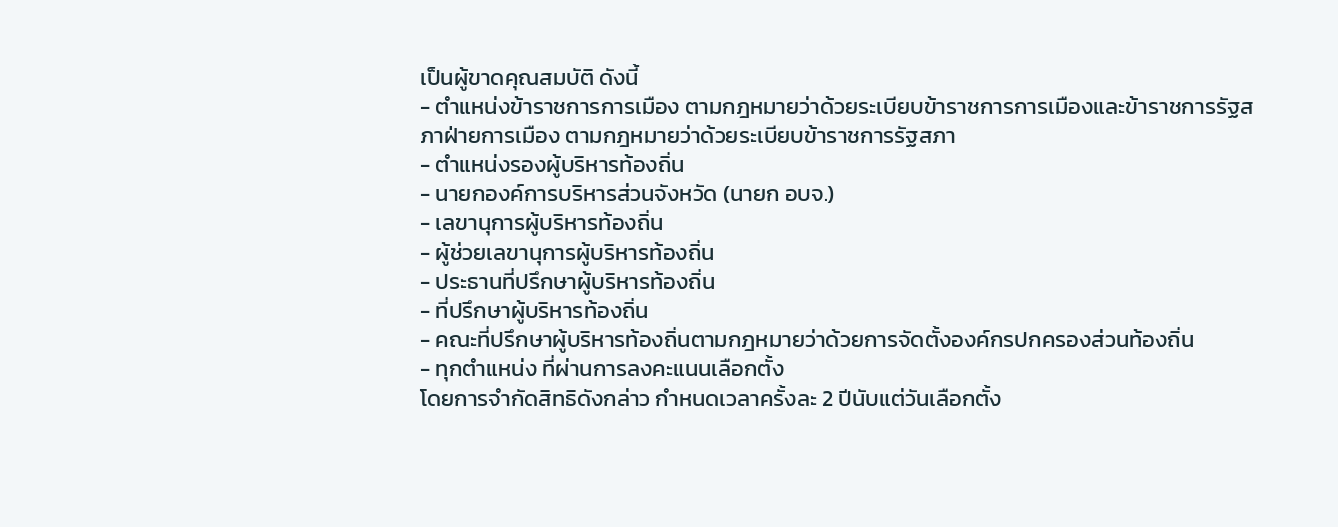เป็นผู้ขาดคุณสมบัติ ดังนี้
- ตำแหน่งข้าราชการการเมือง ตามกฎหมายว่าด้วยระเบียบข้าราชการการเมืองและข้าราชการรัฐสภาฝ่ายการเมือง ตามกฎหมายว่าด้วยระเบียบข้าราชการรัฐสภา
- ตำแหน่งรองผู้บริหารท้องถิ่น
- นายกองค์การบริหารส่วนจังหวัด (นายก อบจ.)
- เลขานุการผู้บริหารท้องถิ่น
- ผู้ช่วยเลขานุการผู้บริหารท้องถิ่น
- ประธานที่ปรึกษาผู้บริหารท้องถิ่น
- ที่ปรึกษาผู้บริหารท้องถิ่น
- คณะที่ปรึกษาผู้บริหารท้องถิ่นตามกฎหมายว่าด้วยการจัดตั้งองค์กรปกครองส่วนท้องถิ่น
- ทุกตำแหน่ง ที่ผ่านการลงคะแนนเลือกตั้ง
โดยการจํากัดสิทธิดังกล่าว กําหนดเวลาครั้งละ 2 ปีนับแต่วันเลือกตั้ง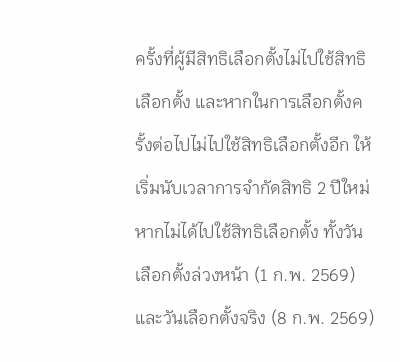ครั้งที่ผู้มีสิทธิเลือกตั้งไม่ไปใช้สิทธิเลือกตั้ง และหากในการเลือกตั้งครั้งต่อไปไม่ไปใช้สิทธิเลือกตั้งอีก ให้เริ่มนับเวลาการจํากัดสิทธิ 2 ปีใหม่
หากไม่ได้ไปใช้สิทธิเลือกตั้ง ทั้งวันเลือกตั้งล่วงหน้า (1 ก.พ. 2569) และวันเลือกตั้งจริง (8 ก.พ. 2569)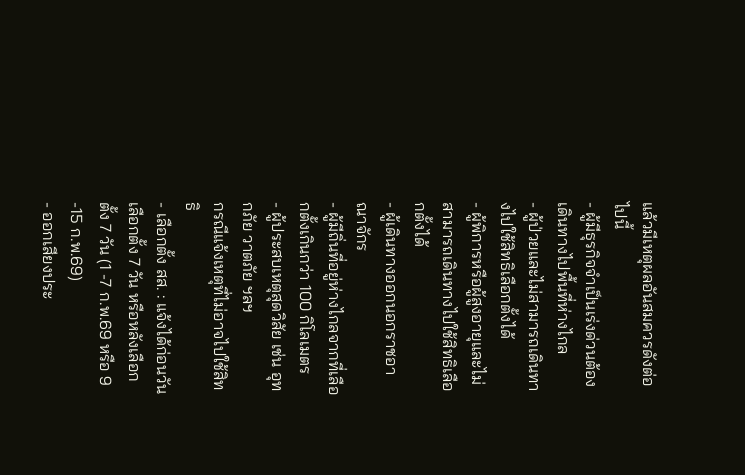แล้วมีเหตุผลอันสมควรดังต่อไปนี้
- ผู้มีธุรกิจจําเป็นเร่งด่วนต้องเดินทางไปพื้นที่ห่างไกล
- ผู้ป่วยและไม่สามารถเดินทางไปใช้สิทธิเลือกตั้งได้
- ผู้พิการหรือผู้สูงอายุและไม่สามารถเดินทางไปใช้สิทธิเลือกตั้งได้
- ผู้เดินทางออกนอกราชอาณาจักร
- ผู้มีถิ่นที่อยู่ห่างไกลจากที่เลือกตั้งเกินกว่า 100 กิโลเมตร
- ผู้ประสบเหตุสุดวิสัย เช่น อุทกภัย วาตภัย ฯลฯ
กรณีแจ้งเหตุที่ไม่อาจไปใช้สิทธิ
- เลือกตั้ง สส. : แจ้งได้ก่อนวันเลือกตั้ง 7 วัน หรือหลังเลือกตั้ง 7 วัน (1 -7 ก.พ.69 หรือ 9 -15 ก.พ.69)
- ออกเสียงประ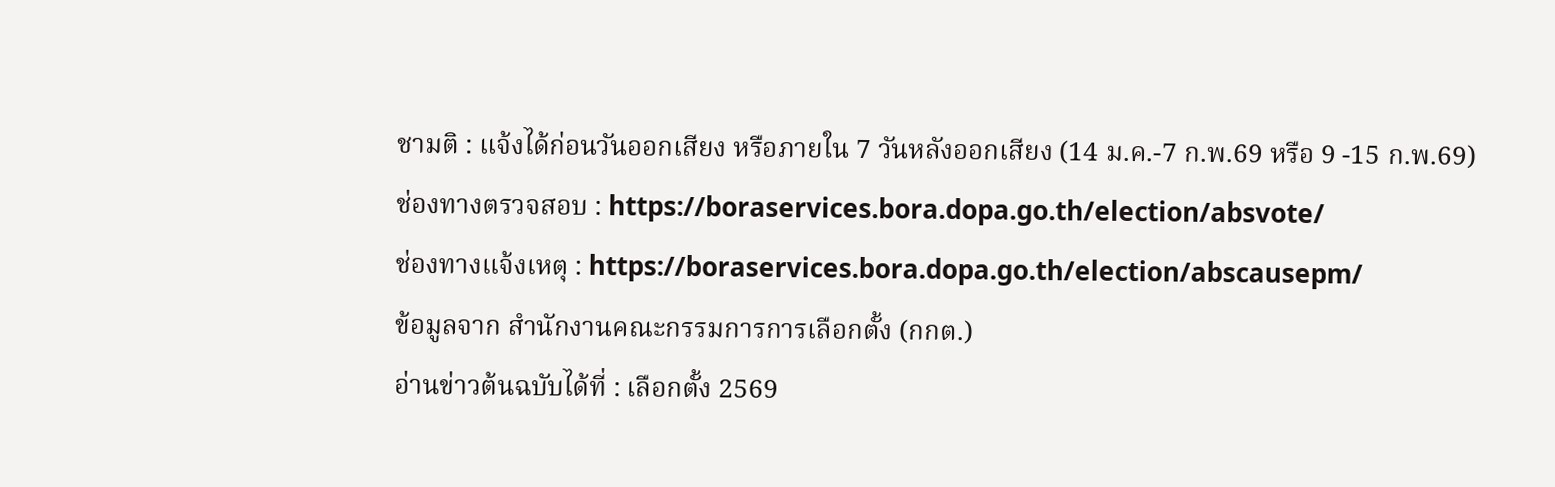ชามติ : แจ้งได้ก่อนวันออกเสียง หรือภายใน 7 วันหลังออกเสียง (14 ม.ค.-7 ก.พ.69 หรือ 9 -15 ก.พ.69)
ช่องทางตรวจสอบ : https://boraservices.bora.dopa.go.th/election/absvote/
ช่องทางแจ้งเหตุ : https://boraservices.bora.dopa.go.th/election/abscausepm/
ข้อมูลจาก สำนักงานคณะกรรมการการเลือกตั้ง (กกต.)
อ่านข่าวต้นฉบับได้ที่ : เลือกตั้ง 2569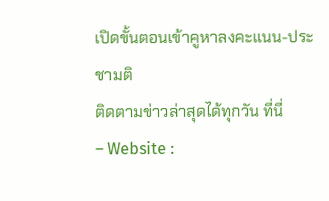เปิดขั้นตอนเข้าคูหาลงคะแนน-ประชามติ
ติดตามข่าวล่าสุดได้ทุกวัน ที่นี่
– Website :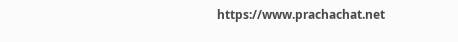https://www.prachachat.net